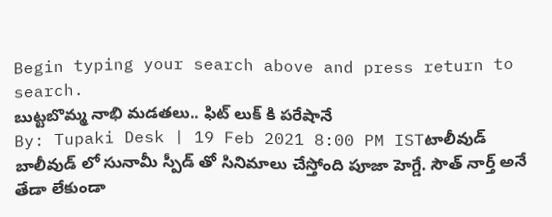Begin typing your search above and press return to search.
బుట్టబొమ్మ నాభి మడతలు.. ఫిట్ లుక్ కి పరేషానే
By: Tupaki Desk | 19 Feb 2021 8:00 PM ISTటాలీవుడ్ బాలీవుడ్ లో సునామీ స్పీడ్ తో సినిమాలు చేస్తోంది పూజా హెగ్డే. సౌత్ నార్త్ అనే తేడా లేకుండా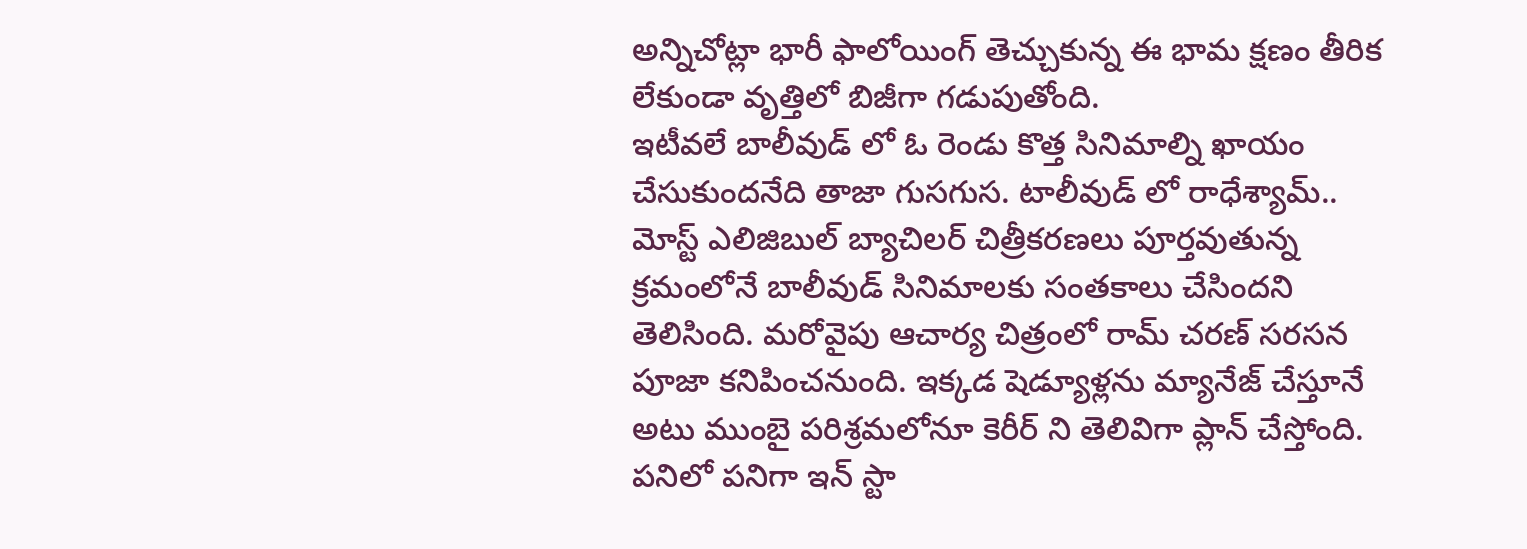అన్నిచోట్లా భారీ ఫాలోయింగ్ తెచ్చుకున్న ఈ భామ క్షణం తీరిక లేకుండా వృత్తిలో బిజీగా గడుపుతోంది.
ఇటీవలే బాలీవుడ్ లో ఓ రెండు కొత్త సినిమాల్ని ఖాయం చేసుకుందనేది తాజా గుసగుస. టాలీవుడ్ లో రాధేశ్యామ్.. మోస్ట్ ఎలిజిబుల్ బ్యాచిలర్ చిత్రీకరణలు పూర్తవుతున్న క్రమంలోనే బాలీవుడ్ సినిమాలకు సంతకాలు చేసిందని తెలిసింది. మరోవైపు ఆచార్య చిత్రంలో రామ్ చరణ్ సరసన పూజా కనిపించనుంది. ఇక్కడ షెడ్యూళ్లను మ్యానేజ్ చేస్తూనే అటు ముంబై పరిశ్రమలోనూ కెరీర్ ని తెలివిగా ప్లాన్ చేస్తోంది.
పనిలో పనిగా ఇన్ స్టా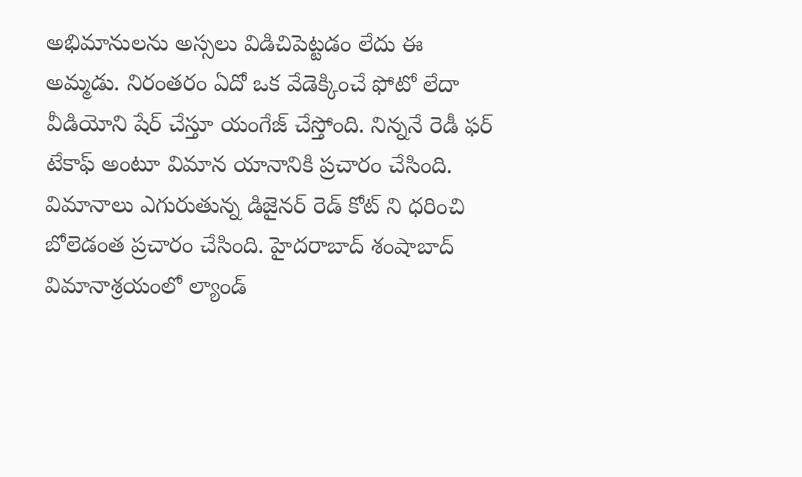అభిమానులను అస్సలు విడిచిపెట్టడం లేదు ఈ అమ్మడు. నిరంతరం ఏదో ఒక వేడెక్కించే ఫోటో లేదా వీడియోని షేర్ చేస్తూ యంగేజ్ చేస్తోంది. నిన్ననే రెడీ ఫర్ టేకాఫ్ అంటూ విమాన యానానికి ప్రచారం చేసింది. విమానాలు ఎగురుతున్న డిజైనర్ రెడ్ కోట్ ని ధరించి బోలెడంత ప్రచారం చేసింది. హైదరాబాద్ శంషాబాద్ విమానాశ్రయంలో ల్యాండ్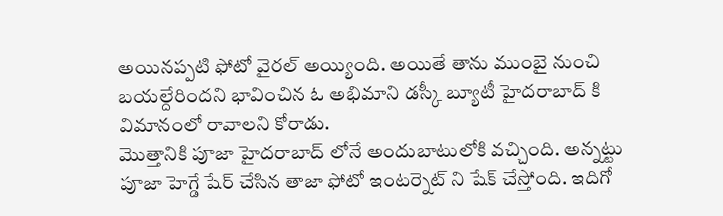అయినప్పటి ఫోటో వైరల్ అయ్యింది. అయితే తాను ముంబై నుంచి బయల్దేరిందని భావించిన ఓ అభిమాని డస్కీ బ్యూటీ హైదరాబాద్ కి విమానంలో రావాలని కోరాడు.
మొత్తానికి పూజా హైదరాబాద్ లోనే అందుబాటులోకి వచ్చింది. అన్నట్టు పూజా హెగ్డే షేర్ చేసిన తాజా ఫోటో ఇంటర్నెట్ ని షేక్ చేస్తోంది. ఇదిగో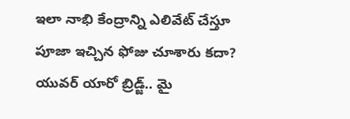ఇలా నాభి కేంద్రాన్ని ఎలివేట్ చేస్తూ పూజా ఇచ్చిన ఫోజు చూశారు కదా? యువర్ యారో బ్రిడ్జ్.. మై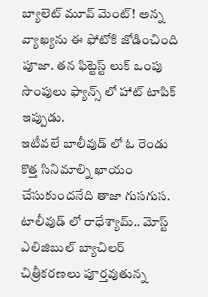బ్యాలెట్ మూవ్ మెంట్! అన్న వ్యాఖ్యను ఈ ఫోటోకి జోడించింది పూజా. తన ఫిట్టెస్ట్ లుక్ ఒంపు సొంపులు ఫ్యాన్స్ లో హాట్ టాపిక్ ఇప్పుడు.
ఇటీవలే బాలీవుడ్ లో ఓ రెండు కొత్త సినిమాల్ని ఖాయం చేసుకుందనేది తాజా గుసగుస. టాలీవుడ్ లో రాధేశ్యామ్.. మోస్ట్ ఎలిజిబుల్ బ్యాచిలర్ చిత్రీకరణలు పూర్తవుతున్న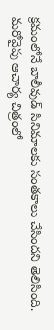క్రమంలోనే బాలీవుడ్ సినిమాలకు సంతకాలు చేసిందని తెలిసింది. మరోవైపు ఆచార్య చిత్రంలో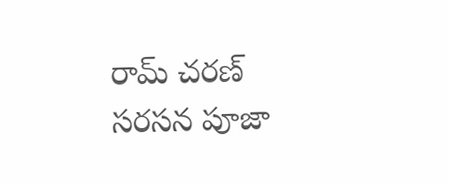రామ్ చరణ్ సరసన పూజా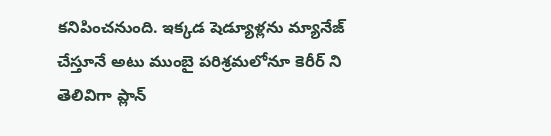కనిపించనుంది. ఇక్కడ షెడ్యూళ్లను మ్యానేజ్ చేస్తూనే అటు ముంబై పరిశ్రమలోనూ కెరీర్ ని తెలివిగా ప్లాన్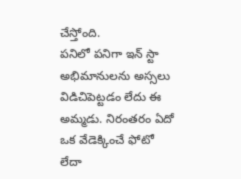చేస్తోంది.
పనిలో పనిగా ఇన్ స్టా అభిమానులను అస్సలు విడిచిపెట్టడం లేదు ఈ అమ్మడు. నిరంతరం ఏదో ఒక వేడెక్కించే ఫోటో లేదా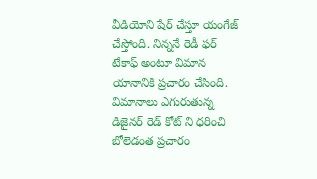వీడియోని షేర్ చేస్తూ యంగేజ్ చేస్తోంది. నిన్ననే రెడీ ఫర్ టేకాఫ్ అంటూ విమాన యానానికి ప్రచారం చేసింది. విమానాలు ఎగురుతున్న డిజైనర్ రెడ్ కోట్ ని ధరించి బోలెడంత ప్రచారం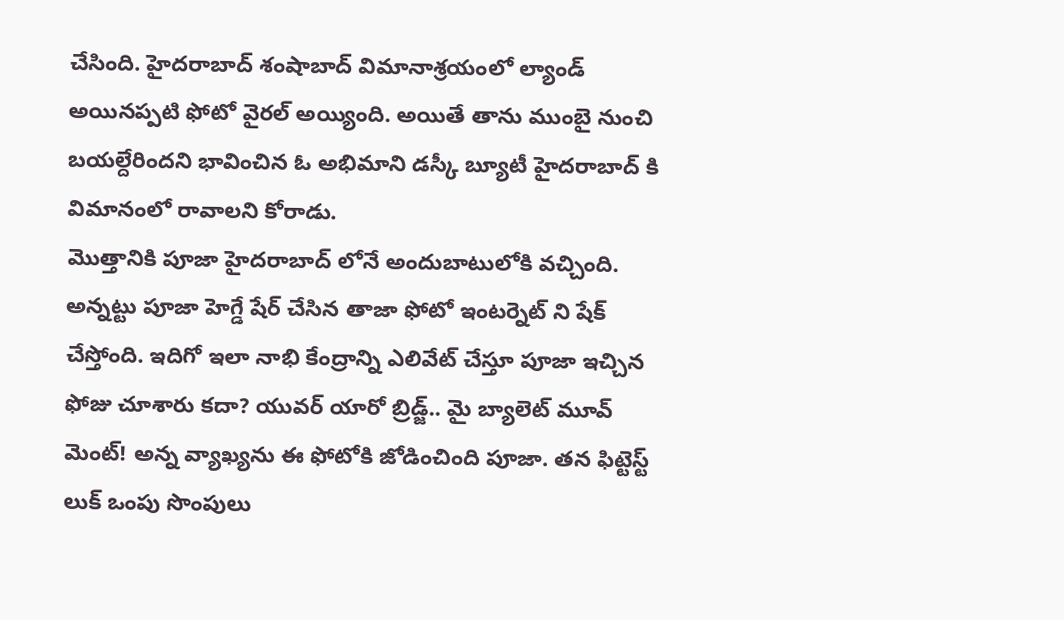చేసింది. హైదరాబాద్ శంషాబాద్ విమానాశ్రయంలో ల్యాండ్ అయినప్పటి ఫోటో వైరల్ అయ్యింది. అయితే తాను ముంబై నుంచి బయల్దేరిందని భావించిన ఓ అభిమాని డస్కీ బ్యూటీ హైదరాబాద్ కి విమానంలో రావాలని కోరాడు.
మొత్తానికి పూజా హైదరాబాద్ లోనే అందుబాటులోకి వచ్చింది. అన్నట్టు పూజా హెగ్డే షేర్ చేసిన తాజా ఫోటో ఇంటర్నెట్ ని షేక్ చేస్తోంది. ఇదిగో ఇలా నాభి కేంద్రాన్ని ఎలివేట్ చేస్తూ పూజా ఇచ్చిన ఫోజు చూశారు కదా? యువర్ యారో బ్రిడ్జ్.. మై బ్యాలెట్ మూవ్ మెంట్! అన్న వ్యాఖ్యను ఈ ఫోటోకి జోడించింది పూజా. తన ఫిట్టెస్ట్ లుక్ ఒంపు సొంపులు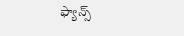ఫ్యాన్స్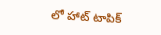లో హాట్ టాపిక్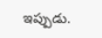ఇప్పుడు.